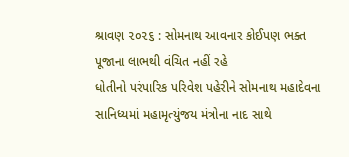શ્રાવણ ૨૦૨૬ : સોમનાથ આવનાર કોઈપણ ભક્ત પૂજાના લાભથી વંચિત નહીં રહે
ધોતીનો પરંપારિક પરિવેશ પહેરીને સોમનાથ મહાદેવના સાનિધ્યમાં મહામૃત્યુંજય મંત્રોના નાદ સાથે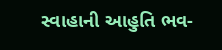સ્વાહાની આહુતિ ભવ-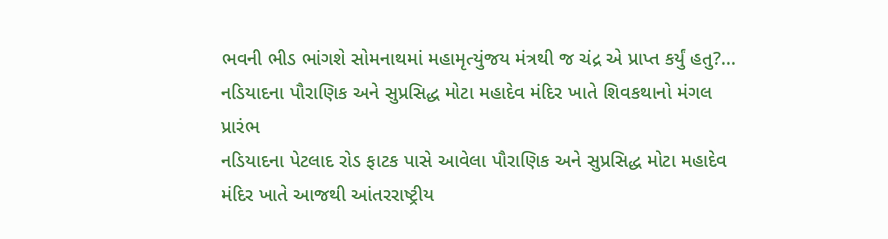ભવની ભીડ ભાંગશે સોમનાથમાં મહામૃત્યુંજય મંત્રથી જ ચંદ્ર એ પ્રાપ્ત કર્યું હતુ?...
નડિયાદના પૌરાણિક અને સુપ્રસિદ્ધ મોટા મહાદેવ મંદિર ખાતે શિવકથાનો મંગલ પ્રારંભ
નડિયાદના પેટલાદ રોડ ફાટક પાસે આવેલા પૌરાણિક અને સુપ્રસિદ્ધ મોટા મહાદેવ મંદિર ખાતે આજથી આંતરરાષ્ટ્રીય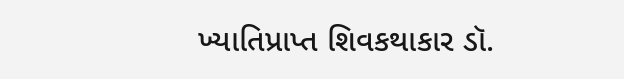ખ્યાતિપ્રાપ્ત શિવકથાકાર ડૉ.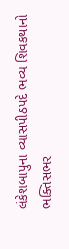લંકેશબાપુના વ્યાસપીઠપદે ભવ્ય શિવકથાનો ભક્તિસભર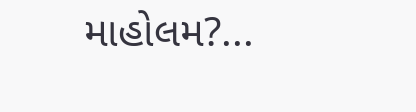માહોલમ?...